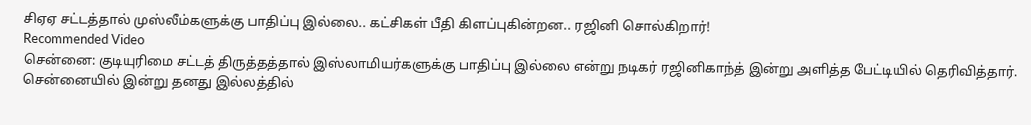சிஏஏ சட்டத்தால் முஸ்லீம்களுக்கு பாதிப்பு இல்லை.. கட்சிகள் பீதி கிளப்புகின்றன.. ரஜினி சொல்கிறார்!
Recommended Video
சென்னை: குடியுரிமை சட்டத் திருத்தத்தால் இஸ்லாமியர்களுக்கு பாதிப்பு இல்லை என்று நடிகர் ரஜினிகாந்த் இன்று அளித்த பேட்டியில் தெரிவித்தார்.
சென்னையில் இன்று தனது இல்லத்தில்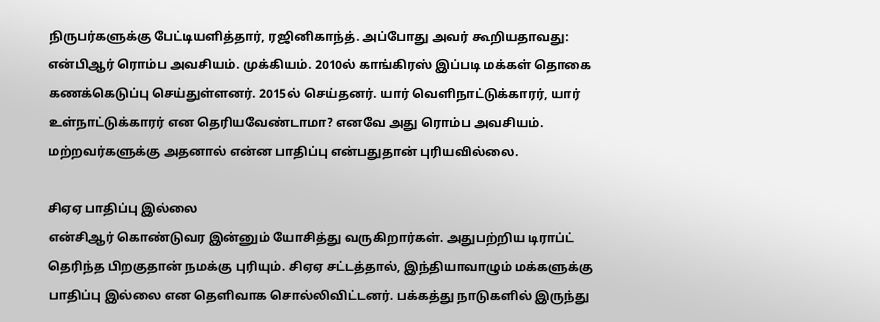நிருபர்களுக்கு பேட்டியளித்தார், ரஜினிகாந்த். அப்போது அவர் கூறியதாவது:
என்பிஆர் ரொம்ப அவசியம். முக்கியம். 2010ல் காங்கிரஸ் இப்படி மக்கள் தொகை கணக்கெடுப்பு செய்துள்ளனர். 2015ல் செய்தனர். யார் வெளிநாட்டுக்காரர், யார் உள்நாட்டுக்காரர் என தெரியவேண்டாமா? எனவே அது ரொம்ப அவசியம். மற்றவர்களுக்கு அதனால் என்ன பாதிப்பு என்பதுதான் புரியவில்லை.

சிஏஏ பாதிப்பு இல்லை
என்சிஆர் கொண்டுவர இன்னும் யோசித்து வருகிறார்கள். அதுபற்றிய டிராப்ட் தெரிந்த பிறகுதான் நமக்கு புரியும். சிஏஏ சட்டத்தால், இந்தியாவாழும் மக்களுக்கு பாதிப்பு இல்லை என தெளிவாக சொல்லிவிட்டனர். பக்கத்து நாடுகளில் இருந்து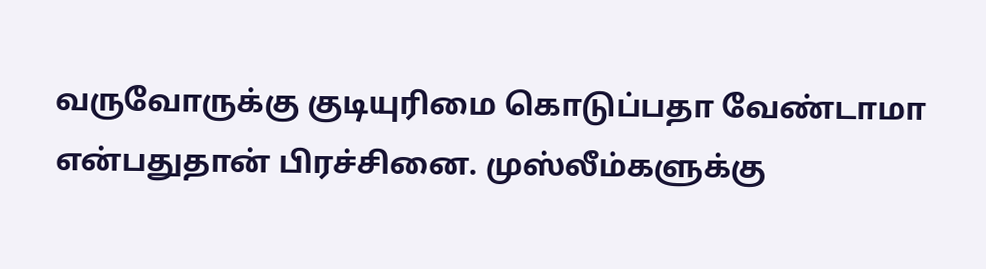வருவோருக்கு குடியுரிமை கொடுப்பதா வேண்டாமா என்பதுதான் பிரச்சினை. முஸ்லீம்களுக்கு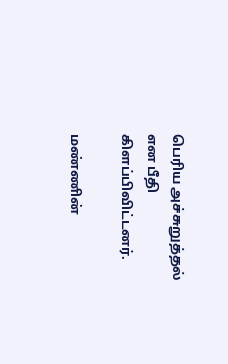பெரிய அச்சுறுத்தல் என பீதி கிளப்பிவிட்டனர்.

மண்ணின்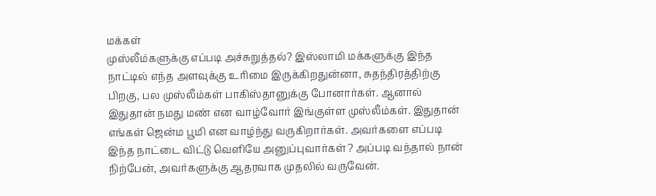மக்கள்
முஸ்லீம்களுக்கு எப்படி அச்சுறுத்தல்? இஸ்லாமி மக்களுக்கு இந்த நாட்டில் எந்த அளவுக்கு உரிமை இருக்கிறதுன்னா, சுதந்திரத்திற்கு பிறகு, பல முஸ்லீம்கள் பாகிஸ்தானுக்கு போனார்கள். ஆனால் இதுதான் நமது மண் என வாழ்வோர் இங்குள்ள முஸ்லீம்கள். இதுதான் எங்கள் ஜென்ம பூமி என வாழ்ந்து வருகிறார்கள். அவர்களை எப்படி இந்த நாட்டை விட்டு வெளியே அனுப்புவார்கள்? அப்படி வந்தால் நான் நிற்பேன், அவர்களுக்கு ஆதரவாக முதலில் வருவேன்.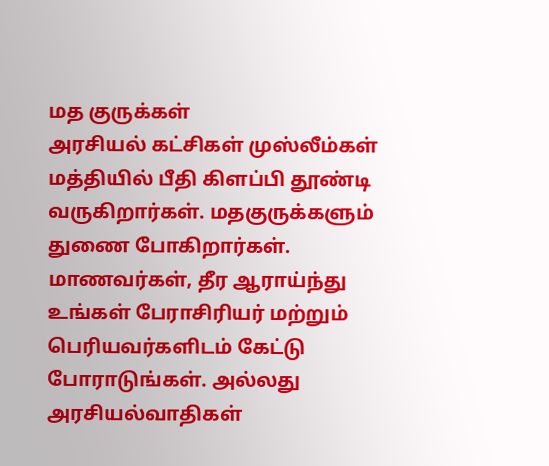மத குருக்கள்
அரசியல் கட்சிகள் முஸ்லீம்கள் மத்தியில் பீதி கிளப்பி தூண்டி வருகிறார்கள். மதகுருக்களும் துணை போகிறார்கள். மாணவர்கள், தீர ஆராய்ந்து உங்கள் பேராசிரியர் மற்றும் பெரியவர்களிடம் கேட்டு போராடுங்கள். அல்லது அரசியல்வாதிகள்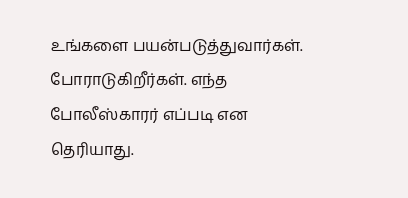உங்களை பயன்படுத்துவார்கள். போராடுகிறீர்கள். எந்த போலீஸ்காரர் எப்படி என தெரியாது.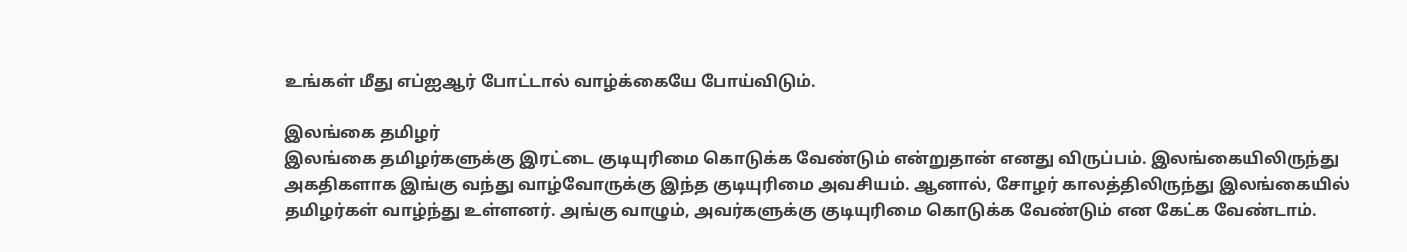உங்கள் மீது எப்ஐஆர் போட்டால் வாழ்க்கையே போய்விடும்.

இலங்கை தமிழர்
இலங்கை தமிழர்களுக்கு இரட்டை குடியுரிமை கொடுக்க வேண்டும் என்றுதான் எனது விருப்பம். இலங்கையிலிருந்து அகதிகளாக இங்கு வந்து வாழ்வோருக்கு இந்த குடியுரிமை அவசியம். ஆனால், சோழர் காலத்திலிருந்து இலங்கையில் தமிழர்கள் வாழ்ந்து உள்ளனர். அங்கு வாழும், அவர்களுக்கு குடியுரிமை கொடுக்க வேண்டும் என கேட்க வேண்டாம்.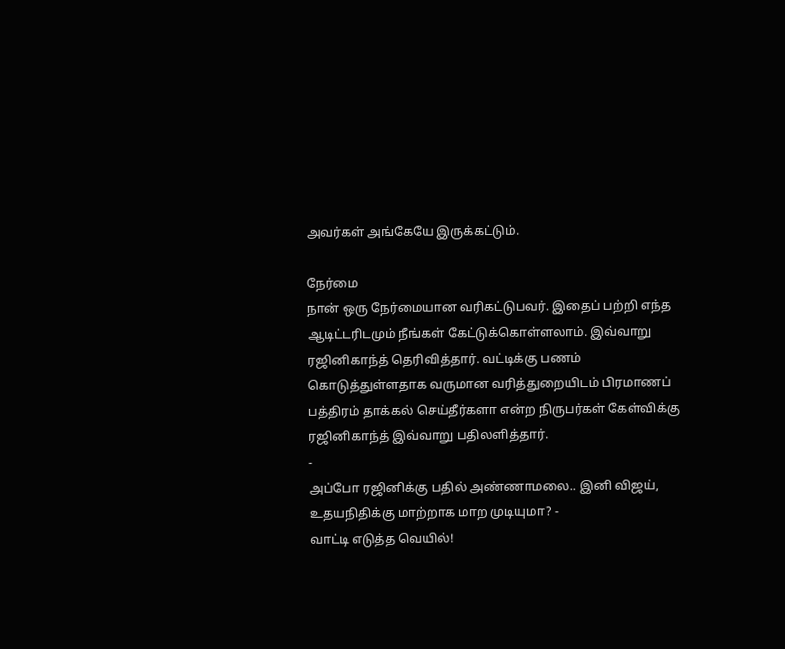அவர்கள் அங்கேயே இருக்கட்டும்.

நேர்மை
நான் ஒரு நேர்மையான வரிகட்டுபவர். இதைப் பற்றி எந்த ஆடிட்டரிடமும் நீங்கள் கேட்டுக்கொள்ளலாம். இவ்வாறு ரஜினிகாந்த் தெரிவித்தார். வட்டிக்கு பணம் கொடுத்துள்ளதாக வருமான வரித்துறையிடம் பிரமாணப் பத்திரம் தாக்கல் செய்தீர்களா என்ற நிருபர்கள் கேள்விக்கு ரஜினிகாந்த் இவ்வாறு பதிலளித்தார்.
-
அப்போ ரஜினிக்கு பதில் அண்ணாமலை.. இனி விஜய், உதயநிதிக்கு மாற்றாக மாற முடியுமா? -
வாட்டி எடுத்த வெயில்!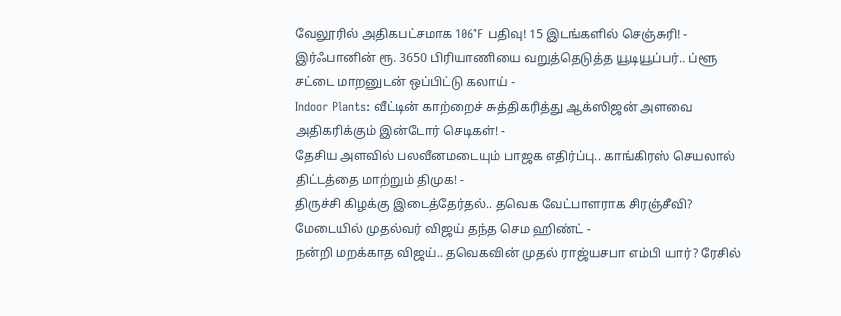வேலூரில் அதிகபட்சமாக 106°F பதிவு! 15 இடங்களில் செஞ்சுரி! -
இர்ஃபானின் ரூ. 3650 பிரியாணியை வறுத்தெடுத்த யூடியூப்பர்.. ப்ளூ சட்டை மாறனுடன் ஒப்பிட்டு கலாய் -
Indoor Plants: வீட்டின் காற்றைச் சுத்திகரித்து ஆக்ஸிஜன் அளவை அதிகரிக்கும் இன்டோர் செடிகள்! -
தேசிய அளவில் பலவீனமடையும் பாஜக எதிர்ப்பு.. காங்கிரஸ் செயலால் திட்டத்தை மாற்றும் திமுக! -
திருச்சி கிழக்கு இடைத்தேர்தல்.. தவெக வேட்பாளராக சிரஞ்சீவி? மேடையில் முதல்வர் விஜய் தந்த செம ஹிண்ட் -
நன்றி மறக்காத விஜய்.. தவெகவின் முதல் ராஜ்யசபா எம்பி யார்? ரேசில்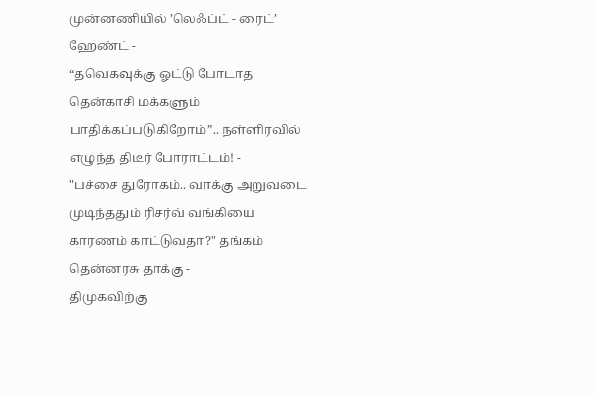முன்னணியில் ’லெஃப்ட் - ரைட்’ ஹேண்ட் -
“தவெகவுக்கு ஓட்டு போடாத தென்காசி மக்களும் பாதிக்கப்படுகிறோம்”.. நள்ளிரவில் எழுந்த திடீர் போராட்டம்! -
"பச்சை துரோகம்.. வாக்கு அறுவடை முடிந்ததும் ரிசர்வ் வங்கியை காரணம் காட்டுவதா?" தங்கம் தென்னரசு தாக்கு -
திமுகவிற்கு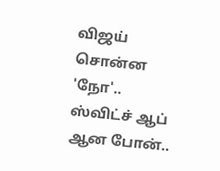விஜய் சொன்ன 'நோ'.. ஸ்விட்ச் ஆப் ஆன போன்..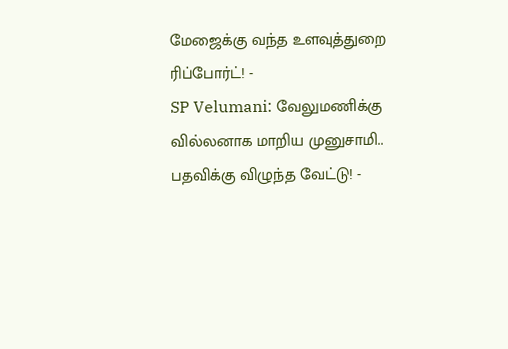மேஜைக்கு வந்த உளவுத்துறை ரிப்போர்ட்! -
SP Velumani: வேலுமணிக்கு வில்லனாக மாறிய முனுசாமி.. பதவிக்கு விழுந்த வேட்டு! -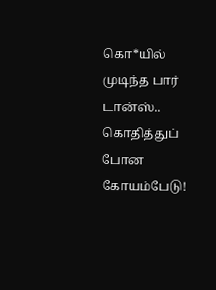கொ*யில் முடிந்த பார் டான்ஸ்.. கொதித்துப் போன கோயம்பேடு!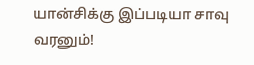யான்சிக்கு இப்படியா சாவு வரனும்!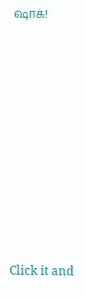ஷாக்!












Click it and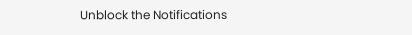Unblock the Notifications